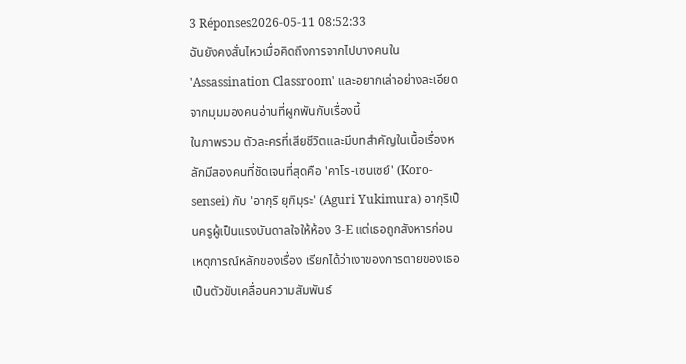3 Réponses2026-05-11 08:52:33
ฉันยังคงสั่นไหวเมื่อคิดถึงการจากไปบางคนใน 'Assassination Classroom' และอยากเล่าอย่างละเอียดจากมุมมองคนอ่านที่ผูกพันกับเรื่องนี้
ในภาพรวม ตัวละครที่เสียชีวิตและมีบทสำคัญในเนื้อเรื่องหลักมีสองคนที่ชัดเจนที่สุดคือ 'คาโร-เซนเซย์' (Koro-sensei) กับ 'อากุริ ยุกิมุระ' (Aguri Yukimura) อากุริเป็นครูผู้เป็นแรงบันดาลใจให้ห้อง 3-E แต่เธอถูกสังหารก่อนเหตุการณ์หลักของเรื่อง เรียกได้ว่าเงาของการตายของเธอเป็นตัวขับเคลื่อนความสัมพันธ์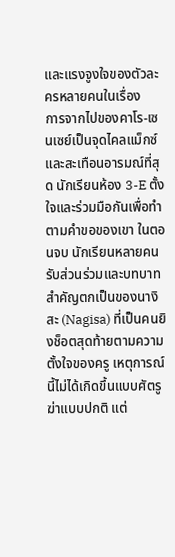และแรงจูงใจของตัวละครหลายคนในเรื่อง
การจากไปของคาโร-เซนเซย์เป็นจุดไคลแม็กซ์และสะเทือนอารมณ์ที่สุด นักเรียนห้อง 3-E ตั้งใจและร่วมมือกันเพื่อทำตามคำขอของเขา ในตอนจบ นักเรียนหลายคนรับส่วนร่วมและบทบาทสำคัญตกเป็นของนางิสะ (Nagisa) ที่เป็นคนยิงช็อตสุดท้ายตามความตั้งใจของครู เหตุการณ์นี้ไม่ได้เกิดขึ้นแบบศัตรูฆ่าแบบปกติ แต่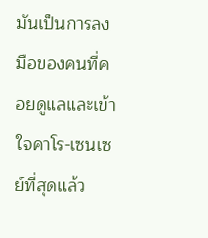มันเป็นการลงมือของคนที่คอยดูแลและเข้าใจคาโร-เซนเซย์ที่สุดแล้ว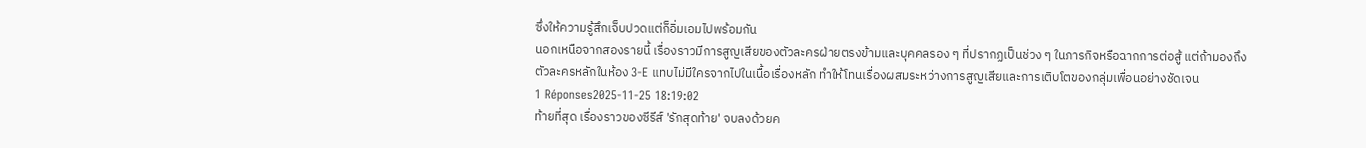ซึ่งให้ความรู้สึกเจ็บปวดแต่ก็อิ่มเอมไปพร้อมกัน
นอกเหนือจากสองรายนี้ เรื่องราวมีการสูญเสียของตัวละครฝ่ายตรงข้ามและบุคคลรอง ๆ ที่ปรากฏเป็นช่วง ๆ ในภารกิจหรือฉากการต่อสู้ แต่ถ้ามองถึงตัวละครหลักในห้อง 3-E แทบไม่มีใครจากไปในเนื้อเรื่องหลัก ทำให้โทนเรื่องผสมระหว่างการสูญเสียและการเติบโตของกลุ่มเพื่อนอย่างชัดเจน
1 Réponses2025-11-25 18:19:02
ท้ายที่สุด เรื่องราวของซีรีส์ 'รักสุดท้าย' จบลงด้วยค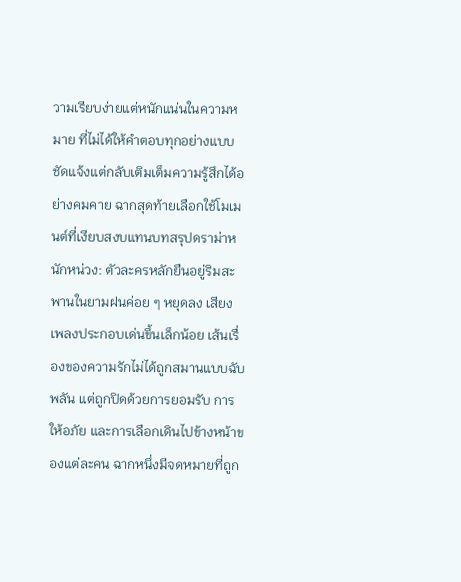วามเรียบง่ายแต่หนักแน่นในความหมาย ที่ไม่ได้ให้คำตอบทุกอย่างแบบชัดแจ้งแต่กลับเติมเต็มความรู้สึกได้อย่างคมคาย ฉากสุดท้ายเลือกใช้โมเมนต์ที่เงียบสงบแทนบทสรุปดราม่าหนักหน่วง: ตัวละครหลักยืนอยู่ริมสะพานในยามฝนค่อย ๆ หยุดลง เสียงเพลงประกอบเด่นขึ้นเล็กน้อย เส้นเรื่องของความรักไม่ได้ถูกสมานแบบฉับพลัน แต่ถูกปิดด้วยการยอมรับ การให้อภัย และการเลือกเดินไปข้างหน้าของแต่ละคน ฉากหนึ่งมีจดหมายที่ถูก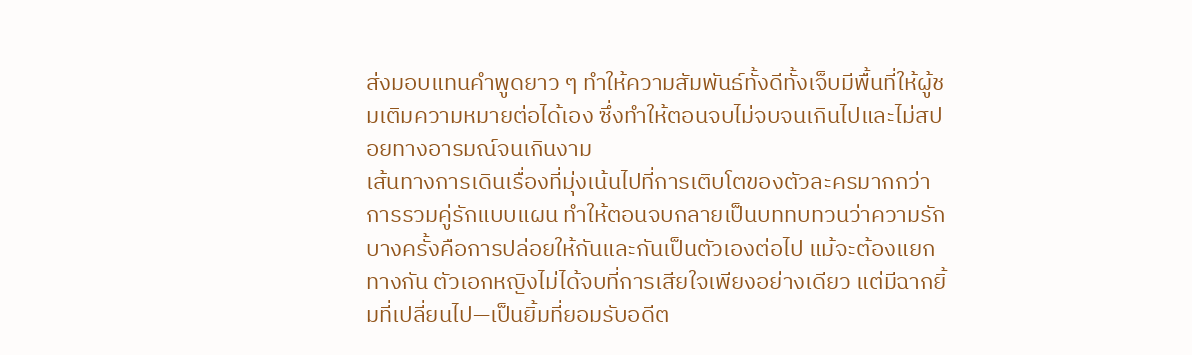ส่งมอบแทนคำพูดยาว ๆ ทำให้ความสัมพันธ์ทั้งดีทั้งเจ็บมีพื้นที่ให้ผู้ชมเติมความหมายต่อได้เอง ซึ่งทำให้ตอนจบไม่จบจนเกินไปและไม่สปอยทางอารมณ์จนเกินงาม
เส้นทางการเดินเรื่องที่มุ่งเน้นไปที่การเติบโตของตัวละครมากกว่าการรวมคู่รักแบบแผน ทำให้ตอนจบกลายเป็นบททบทวนว่าความรักบางครั้งคือการปล่อยให้กันและกันเป็นตัวเองต่อไป แม้จะต้องแยกทางกัน ตัวเอกหญิงไม่ได้จบที่การเสียใจเพียงอย่างเดียว แต่มีฉากยิ้มที่เปลี่ยนไป—เป็นยิ้มที่ยอมรับอดีต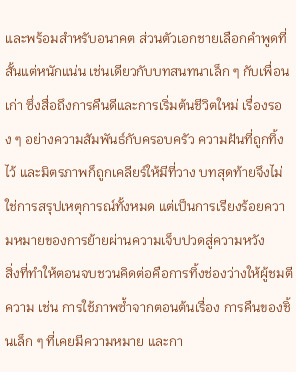และพร้อมสำหรับอนาคต ส่วนตัวเอกชายเลือกคำพูดที่สั้นแต่หนักแน่น เช่นเดียวกับบทสนทนาเล็ก ๆ กับเพื่อนเก่า ซึ่งสื่อถึงการคืนดีและการเริ่มต้นชีวิตใหม่ เรื่องรอง ๆ อย่างความสัมพันธ์กับครอบครัว ความฝันที่ถูกทิ้งไว้ และมิตรภาพก็ถูกเคลียร์ให้มีที่วาง บทสุดท้ายจึงไม่ใช่การสรุปเหตุการณ์ทั้งหมด แต่เป็นการเรียงร้อยความหมายของการย้ายผ่านความเจ็บปวดสู่ความหวัง
สิ่งที่ทำให้ตอนจบชวนคิดต่อคือการทิ้งช่องว่างให้ผู้ชมตีความ เช่น การใช้ภาพซ้ำจากตอนต้นเรื่อง การคืนของชิ้นเล็ก ๆ ที่เคยมีความหมาย และกา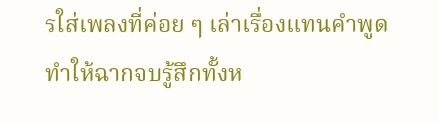รใส่เพลงที่ค่อย ๆ เล่าเรื่องแทนคำพูด ทำให้ฉากจบรู้สึกทั้งห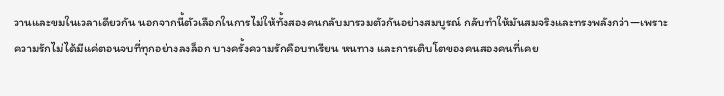วานและขมในเวลาเดียวกัน นอกจากนี้ตัวเลือกในการไม่ให้ทั้งสองคนกลับมารวมตัวกันอย่างสมบูรณ์ กลับทำให้มันสมจริงและทรงพลังกว่า—เพราะความรักไม่ได้มีแค่ตอนจบที่ทุกอย่างลงล็อก บางครั้งความรักคือบทเรียน หนทาง และการเติบโตของคนสองคนที่เคย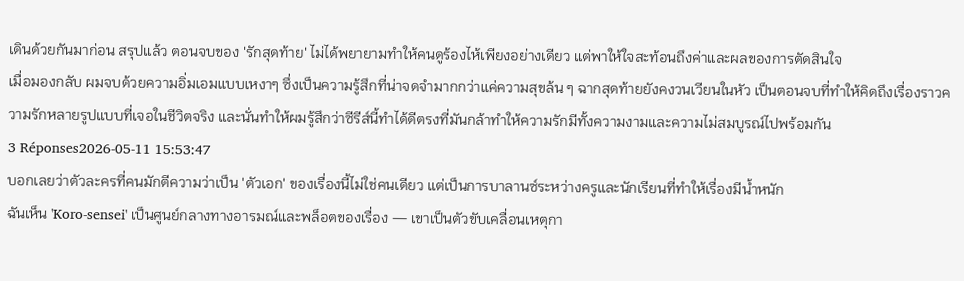เดินด้วยกันมาก่อน สรุปแล้ว ตอนจบของ 'รักสุดท้าย' ไม่ได้พยายามทำให้คนดูร้องไห้เพียงอย่างเดียว แต่พาให้ใจสะท้อนถึงค่าและผลของการตัดสินใจ
เมื่อมองกลับ ผมจบด้วยความอิ่มเอมแบบเหงาๆ ซึ่งเป็นความรู้สึกที่น่าจดจำมากกว่าแค่ความสุขล้น ๆ ฉากสุดท้ายยังคงวนเวียนในหัว เป็นตอนจบที่ทำให้คิดถึงเรื่องราวความรักหลายรูปแบบที่เจอในชีวิตจริง และนั่นทำให้ผมรู้สึกว่าซีรีส์นี้ทำได้ดีตรงที่มันกล้าทำให้ความรักมีทั้งความงามและความไม่สมบูรณ์ไปพร้อมกัน
3 Réponses2026-05-11 15:53:47
บอกเลยว่าตัวละครที่คนมักตีความว่าเป็น 'ตัวเอก' ของเรื่องนี้ไม่ใช่คนเดียว แต่เป็นการบาลานซ์ระหว่างครูและนักเรียนที่ทำให้เรื่องมีน้ำหนัก
ฉันเห็น 'Koro-sensei' เป็นศูนย์กลางทางอารมณ์และพล็อตของเรื่อง — เขาเป็นตัวขับเคลื่อนเหตุกา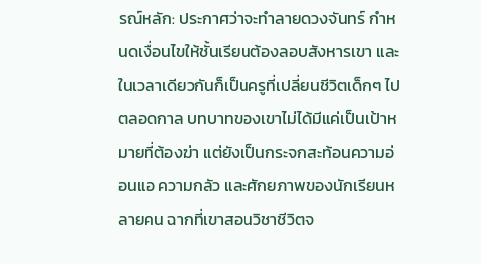รณ์หลัก: ประกาศว่าจะทำลายดวงจันทร์ กำหนดเงื่อนไขให้ชั้นเรียนต้องลอบสังหารเขา และในเวลาเดียวกันก็เป็นครูที่เปลี่ยนชีวิตเด็กๆ ไปตลอดกาล บทบาทของเขาไม่ได้มีแค่เป็นเป้าหมายที่ต้องฆ่า แต่ยังเป็นกระจกสะท้อนความอ่อนแอ ความกลัว และศักยภาพของนักเรียนหลายคน ฉากที่เขาสอนวิชาชีวิตจ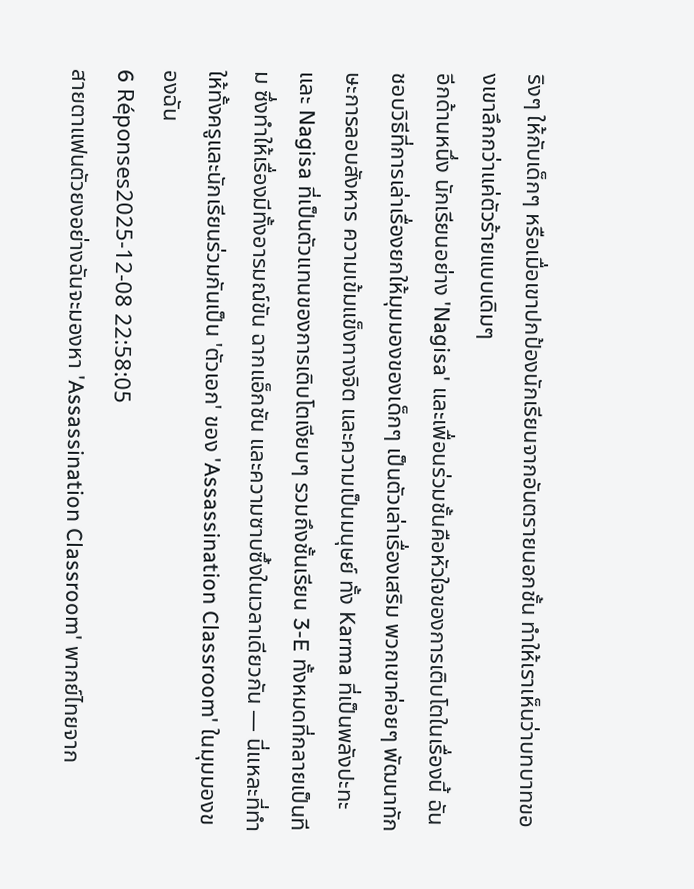ริงๆ ให้กับเด็กๆ หรือเมื่อเขาปกป้องนักเรียนจากอันตรายนอกชั้น ทำให้เราเห็นว่าบทบาทของเขาลึกกว่าแค่ตัวร้ายแบบเดิมๆ
อีกด้านหนึ่ง นักเรียนอย่าง 'Nagisa' และเพื่อนร่วมชั้นคือหัวใจของการเติบโตในเรื่องนี้ ฉันชอบวิธีที่การเล่าเรื่องยกให้มุมมองของเด็กๆ เป็นตัวเล่าเรื่องเสริม พวกเขาค่อยๆ พัฒนาทักษะการลอบสังหาร ความเข้มแข็งทางจิต และความเป็นมนุษย์ ทั้ง Karma ที่เป็นพลังปะทะและ Nagisa ที่เป็นตัวแทนของการเติบโตเงียบๆ รวมถึงชั้นเรียน 3-E ทั้งหมดที่กลายเป็นทีม ซึ่งทำให้เรื่องมีทั้งอารมณ์ขัน ฉากแอ็กชัน และความซาบซึ้งในเวลาเดียวกัน — นี่แหละที่ทำให้ทั้งครูและนักเรียนร่วมกันเป็น 'ตัวเอก' ของ 'Assassination Classroom' ในมุมมองของฉัน
6 Réponses2025-12-08 22:58:05
สายตาแฟนตัวยงอย่างฉันจะมองหา 'Assassination Classroom' พากย์ไทยจาก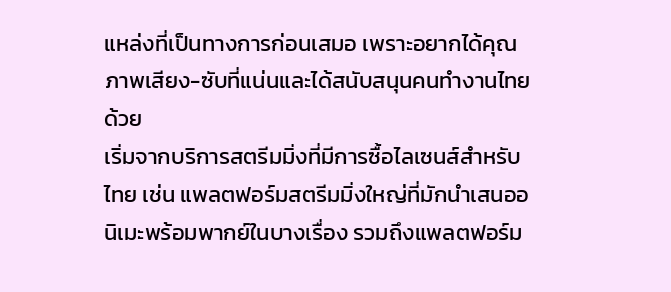แหล่งที่เป็นทางการก่อนเสมอ เพราะอยากได้คุณภาพเสียง-ซับที่แน่นและได้สนับสนุนคนทำงานไทยด้วย
เริ่มจากบริการสตรีมมิ่งที่มีการซื้อไลเซนส์สำหรับไทย เช่น แพลตฟอร์มสตรีมมิ่งใหญ่ที่มักนำเสนออนิเมะพร้อมพากย์ในบางเรื่อง รวมถึงแพลตฟอร์ม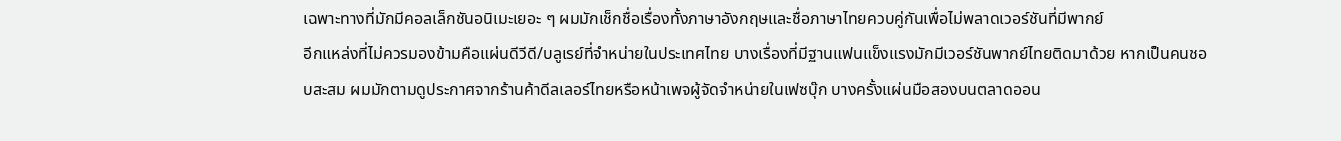เฉพาะทางที่มักมีคอลเล็กชันอนิเมะเยอะ ๆ ผมมักเช็กชื่อเรื่องทั้งภาษาอังกฤษและชื่อภาษาไทยควบคู่กันเพื่อไม่พลาดเวอร์ชันที่มีพากย์
อีกแหล่งที่ไม่ควรมองข้ามคือแผ่นดีวีดี/บลูเรย์ที่จำหน่ายในประเทศไทย บางเรื่องที่มีฐานแฟนแข็งแรงมักมีเวอร์ชันพากย์ไทยติดมาด้วย หากเป็นคนชอบสะสม ผมมักตามดูประกาศจากร้านค้าดีลเลอร์ไทยหรือหน้าเพจผู้จัดจำหน่ายในเฟซบุ๊ก บางครั้งแผ่นมือสองบนตลาดออน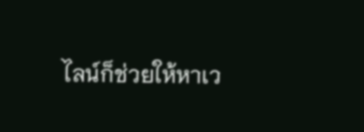ไลน์ก็ช่วยให้หาเว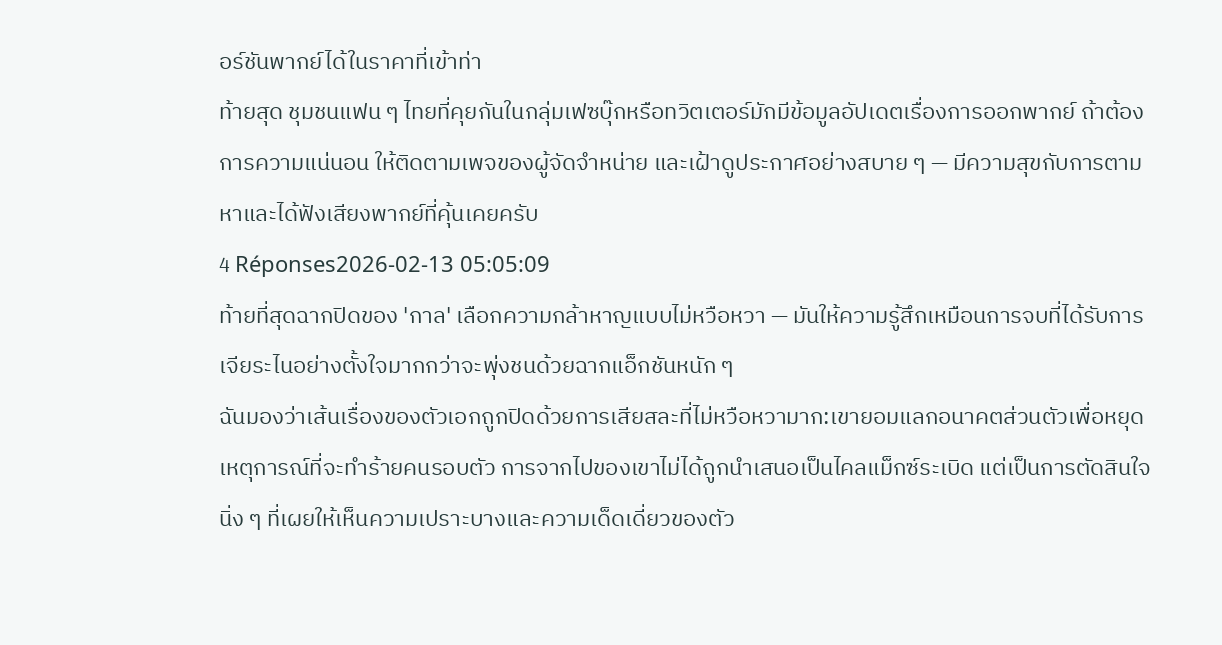อร์ชันพากย์ได้ในราคาที่เข้าท่า
ท้ายสุด ชุมชนแฟน ๆ ไทยที่คุยกันในกลุ่มเฟซบุ๊กหรือทวิตเตอร์มักมีข้อมูลอัปเดตเรื่องการออกพากย์ ถ้าต้องการความแน่นอน ให้ติดตามเพจของผู้จัดจำหน่าย และเฝ้าดูประกาศอย่างสบาย ๆ — มีความสุขกับการตามหาและได้ฟังเสียงพากย์ที่คุ้นเคยครับ
4 Réponses2026-02-13 05:05:09
ท้ายที่สุดฉากปิดของ 'กาล' เลือกความกล้าหาญแบบไม่หวือหวา — มันให้ความรู้สึกเหมือนการจบที่ได้รับการเจียระไนอย่างตั้งใจมากกว่าจะพุ่งชนด้วยฉากแอ็กชันหนัก ๆ
ฉันมองว่าเส้นเรื่องของตัวเอกถูกปิดด้วยการเสียสละที่ไม่หวือหวามาก:เขายอมแลกอนาคตส่วนตัวเพื่อหยุดเหตุการณ์ที่จะทำร้ายคนรอบตัว การจากไปของเขาไม่ได้ถูกนำเสนอเป็นไคลแม็กซ์ระเบิด แต่เป็นการตัดสินใจนิ่ง ๆ ที่เผยให้เห็นความเปราะบางและความเด็ดเดี่ยวของตัว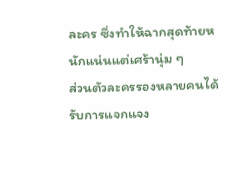ละคร ซึ่งทำให้ฉากสุดท้ายหนักแน่นแต่เศร้านุ่ม ๆ
ส่วนตัวละครรองหลายคนได้รับการแจกแจง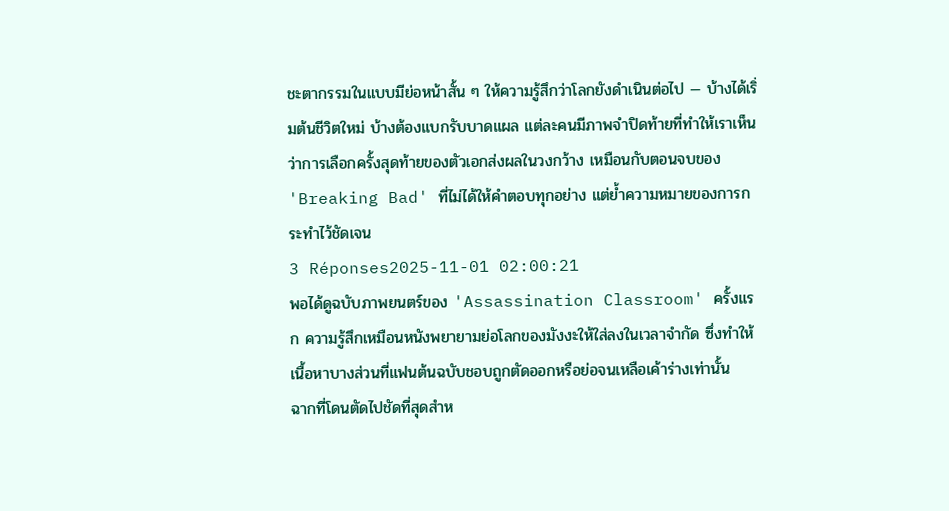ชะตากรรมในแบบมีย่อหน้าสั้น ๆ ให้ความรู้สึกว่าโลกยังดำเนินต่อไป — บ้างได้เริ่มต้นชีวิตใหม่ บ้างต้องแบกรับบาดแผล แต่ละคนมีภาพจำปิดท้ายที่ทำให้เราเห็นว่าการเลือกครั้งสุดท้ายของตัวเอกส่งผลในวงกว้าง เหมือนกับตอนจบของ 'Breaking Bad' ที่ไม่ได้ให้คำตอบทุกอย่าง แต่ย้ำความหมายของการกระทำไว้ชัดเจน
3 Réponses2025-11-01 02:00:21
พอได้ดูฉบับภาพยนตร์ของ 'Assassination Classroom' ครั้งแรก ความรู้สึกเหมือนหนังพยายามย่อโลกของมังงะให้ใส่ลงในเวลาจำกัด ซึ่งทำให้เนื้อหาบางส่วนที่แฟนต้นฉบับชอบถูกตัดออกหรือย่อจนเหลือเค้าร่างเท่านั้น
ฉากที่โดนตัดไปชัดที่สุดสำห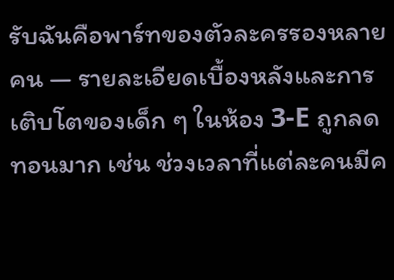รับฉันคือพาร์ทของตัวละครรองหลายคน — รายละเอียดเบื้องหลังและการเติบโตของเด็ก ๆ ในห้อง 3‑E ถูกลดทอนมาก เช่น ช่วงเวลาที่แต่ละคนมีค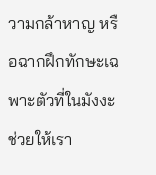วามกล้าหาญ หรือฉากฝึกทักษะเฉพาะตัวที่ในมังงะช่วยให้เรา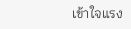เข้าใจแรง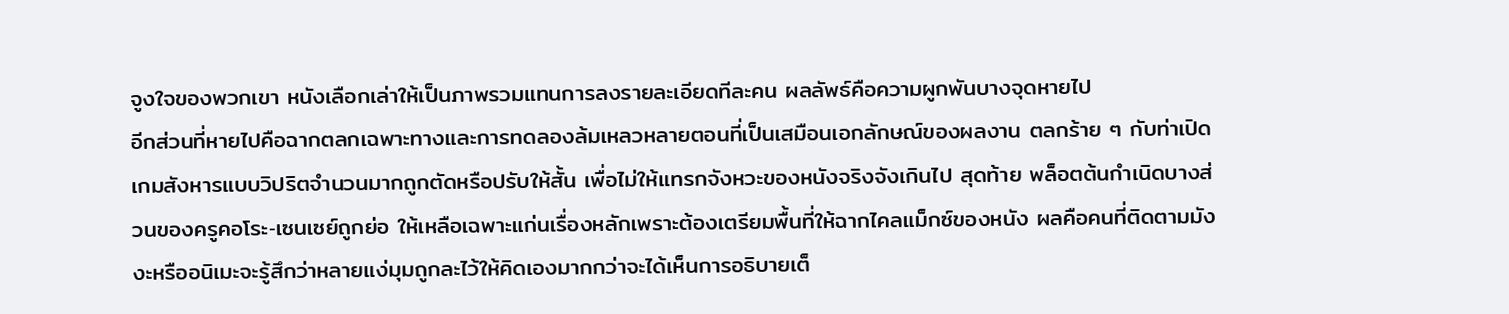จูงใจของพวกเขา หนังเลือกเล่าให้เป็นภาพรวมแทนการลงรายละเอียดทีละคน ผลลัพธ์คือความผูกพันบางจุดหายไป
อีกส่วนที่หายไปคือฉากตลกเฉพาะทางและการทดลองล้มเหลวหลายตอนที่เป็นเสมือนเอกลักษณ์ของผลงาน ตลกร้าย ๆ กับท่าเปิดเกมสังหารแบบวิปริตจำนวนมากถูกตัดหรือปรับให้สั้น เพื่อไม่ให้แทรกจังหวะของหนังจริงจังเกินไป สุดท้าย พล็อตต้นกำเนิดบางส่วนของครูคอโระ‑เซนเซย์ถูกย่อ ให้เหลือเฉพาะแก่นเรื่องหลักเพราะต้องเตรียมพื้นที่ให้ฉากไคลแม็กซ์ของหนัง ผลคือคนที่ติดตามมังงะหรืออนิเมะจะรู้สึกว่าหลายแง่มุมถูกละไว้ให้คิดเองมากกว่าจะได้เห็นการอธิบายเต็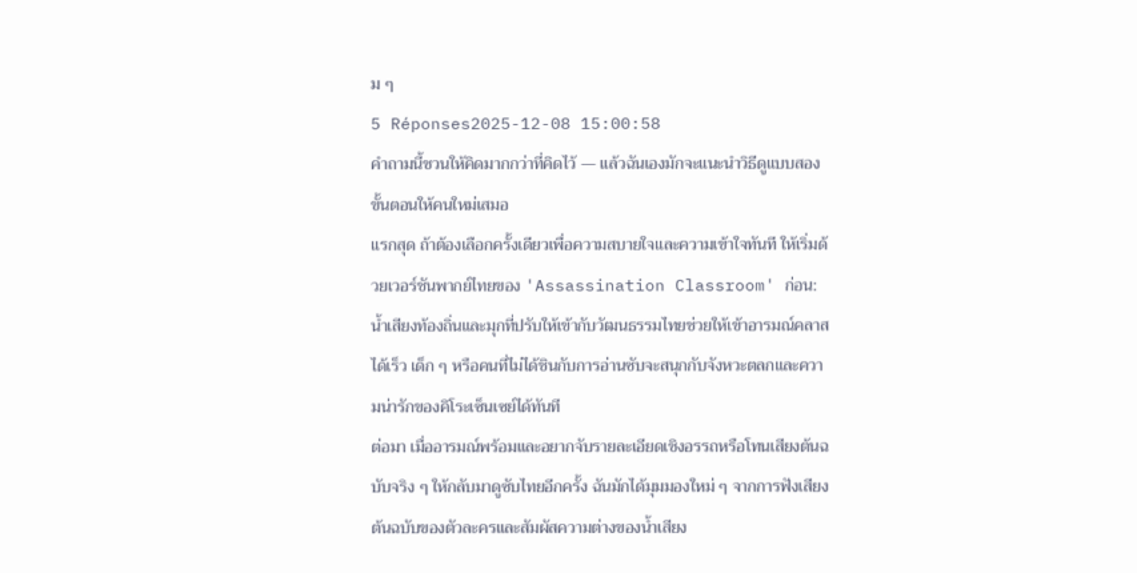ม ๆ
5 Réponses2025-12-08 15:00:58
คำถามนี้ชวนให้คิดมากกว่าที่คิดไว้ — แล้วฉันเองมักจะแนะนำวิธีดูแบบสองขั้นตอนให้คนใหม่เสมอ
แรกสุด ถ้าต้องเลือกครั้งเดียวเพื่อความสบายใจและความเข้าใจทันที ให้เริ่มด้วยเวอร์ชันพากย์ไทยของ 'Assassination Classroom' ก่อน: น้ำเสียงท้องถิ่นและมุกที่ปรับให้เข้ากับวัฒนธรรมไทยช่วยให้เข้าอารมณ์คลาสได้เร็ว เด็ก ๆ หรือคนที่ไม่ได้ชินกับการอ่านซับจะสนุกกับจังหวะตลกและความน่ารักของคิโระเซ็นเซย์ได้ทันที
ต่อมา เมื่ออารมณ์พร้อมและอยากจับรายละเอียดเชิงอรรถหรือโทนเสียงต้นฉบับจริง ๆ ให้กลับมาดูซับไทยอีกครั้ง ฉันมักได้มุมมองใหม่ ๆ จากการฟังเสียงต้นฉบับของตัวละครและสัมผัสความต่างของน้ำเสียง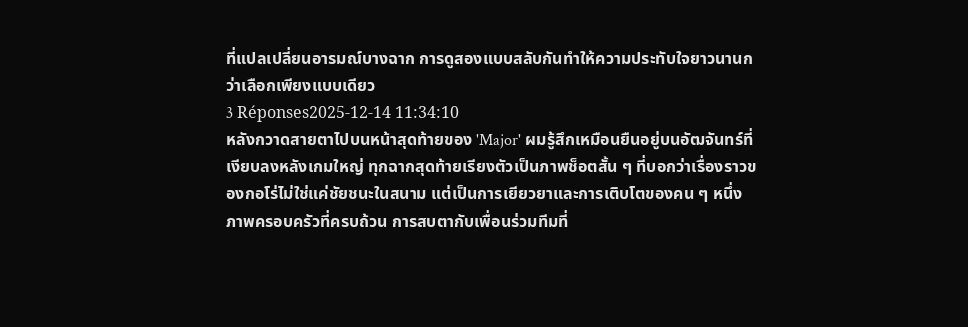ที่แปลเปลี่ยนอารมณ์บางฉาก การดูสองแบบสลับกันทำให้ความประทับใจยาวนานกว่าเลือกเพียงแบบเดียว
3 Réponses2025-12-14 11:34:10
หลังกวาดสายตาไปบนหน้าสุดท้ายของ 'Major' ผมรู้สึกเหมือนยืนอยู่บนอัฒจันทร์ที่เงียบลงหลังเกมใหญ่ ทุกฉากสุดท้ายเรียงตัวเป็นภาพช็อตสั้น ๆ ที่บอกว่าเรื่องราวของกอโร่ไม่ใช่แค่ชัยชนะในสนาม แต่เป็นการเยียวยาและการเติบโตของคน ๆ หนึ่ง ภาพครอบครัวที่ครบถ้วน การสบตากับเพื่อนร่วมทีมที่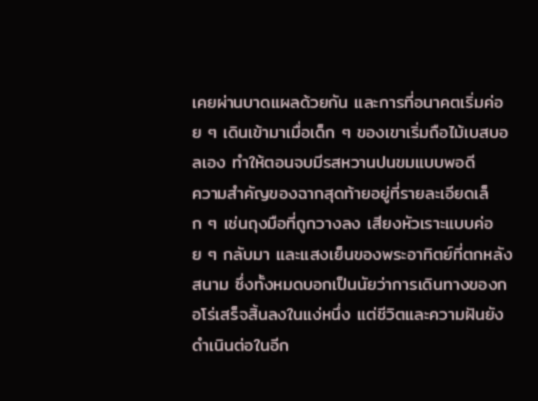เคยผ่านบาดแผลด้วยกัน และการที่อนาคตเริ่มค่อย ๆ เดินเข้ามาเมื่อเด็ก ๆ ของเขาเริ่มถือไม้เบสบอลเอง ทำให้ตอนจบมีรสหวานปนขมแบบพอดี
ความสำคัญของฉากสุดท้ายอยู่ที่รายละเอียดเล็ก ๆ เช่นถุงมือที่ถูกวางลง เสียงหัวเราะแบบค่อย ๆ กลับมา และแสงเย็นของพระอาทิตย์ที่ตกหลังสนาม ซึ่งทั้งหมดบอกเป็นนัยว่าการเดินทางของกอโร่เสร็จสิ้นลงในแง่หนึ่ง แต่ชีวิตและความฝันยังดำเนินต่อในอีก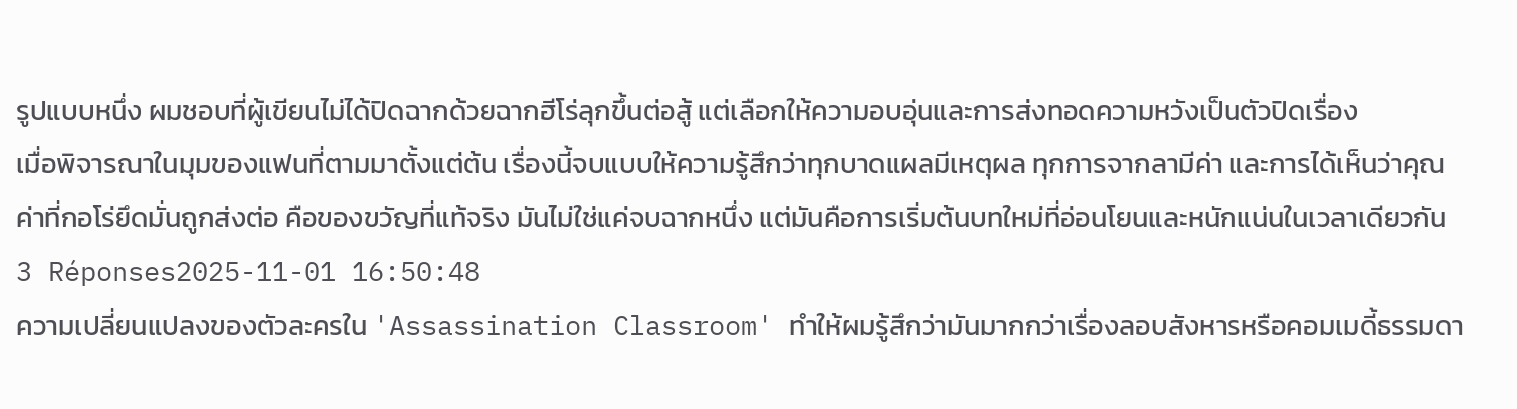รูปแบบหนึ่ง ผมชอบที่ผู้เขียนไม่ได้ปิดฉากด้วยฉากฮีโร่ลุกขึ้นต่อสู้ แต่เลือกให้ความอบอุ่นและการส่งทอดความหวังเป็นตัวปิดเรื่อง
เมื่อพิจารณาในมุมของแฟนที่ตามมาตั้งแต่ต้น เรื่องนี้จบแบบให้ความรู้สึกว่าทุกบาดแผลมีเหตุผล ทุกการจากลามีค่า และการได้เห็นว่าคุณค่าที่กอโร่ยึดมั่นถูกส่งต่อ คือของขวัญที่แท้จริง มันไม่ใช่แค่จบฉากหนึ่ง แต่มันคือการเริ่มต้นบทใหม่ที่อ่อนโยนและหนักแน่นในเวลาเดียวกัน
3 Réponses2025-11-01 16:50:48
ความเปลี่ยนแปลงของตัวละครใน 'Assassination Classroom' ทำให้ผมรู้สึกว่ามันมากกว่าเรื่องลอบสังหารหรือคอมเมดี้ธรรมดา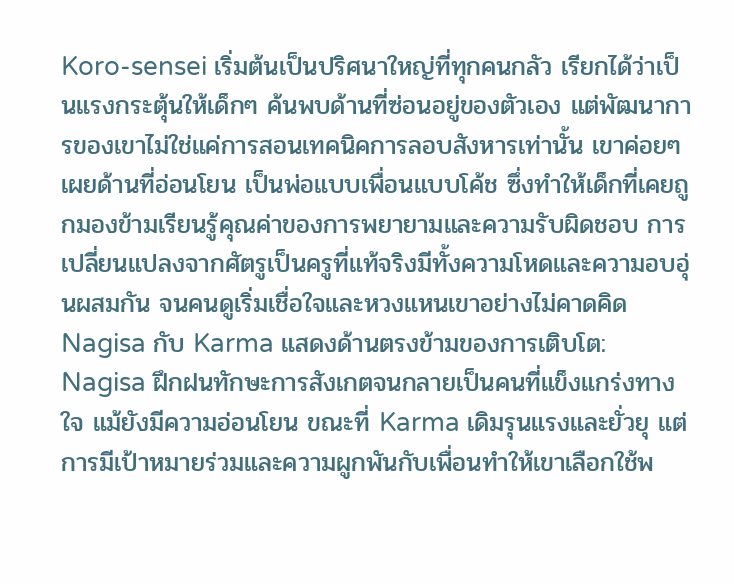Koro-sensei เริ่มต้นเป็นปริศนาใหญ่ที่ทุกคนกลัว เรียกได้ว่าเป็นแรงกระตุ้นให้เด็กๆ ค้นพบด้านที่ซ่อนอยู่ของตัวเอง แต่พัฒนาการของเขาไม่ใช่แค่การสอนเทคนิคการลอบสังหารเท่านั้น เขาค่อยๆ เผยด้านที่อ่อนโยน เป็นพ่อแบบเพื่อนแบบโค้ช ซึ่งทำให้เด็กที่เคยถูกมองข้ามเรียนรู้คุณค่าของการพยายามและความรับผิดชอบ การเปลี่ยนแปลงจากศัตรูเป็นครูที่แท้จริงมีทั้งความโหดและความอบอุ่นผสมกัน จนคนดูเริ่มเชื่อใจและหวงแหนเขาอย่างไม่คาดคิด
Nagisa กับ Karma แสดงด้านตรงข้ามของการเติบโต: Nagisa ฝึกฝนทักษะการสังเกตจนกลายเป็นคนที่แข็งแกร่งทางใจ แม้ยังมีความอ่อนโยน ขณะที่ Karma เดิมรุนแรงและยั่วยุ แต่การมีเป้าหมายร่วมและความผูกพันกับเพื่อนทำให้เขาเลือกใช้พ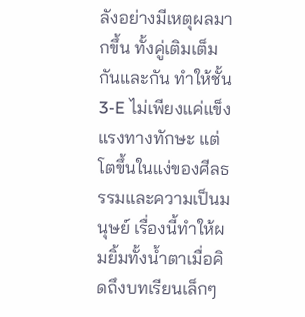ลังอย่างมีเหตุผลมากขึ้น ทั้งคู่เติมเต็มกันและกัน ทำให้ชั้น 3-E ไม่เพียงแค่แข็งแรงทางทักษะ แต่โตขึ้นในแง่ของศีลธรรมและความเป็นมนุษย์ เรื่องนี้ทำให้ผมยิ้มทั้งน้ำตาเมื่อคิดถึงบทเรียนเล็กๆ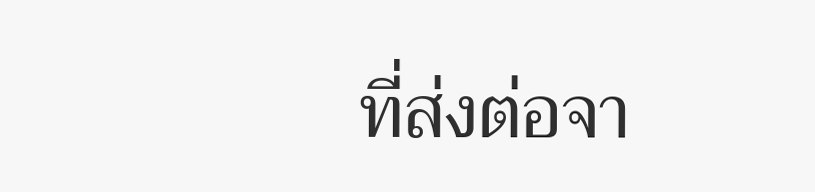ที่ส่งต่อจา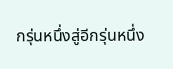กรุ่นหนึ่งสู่อีกรุ่นหนึ่ง